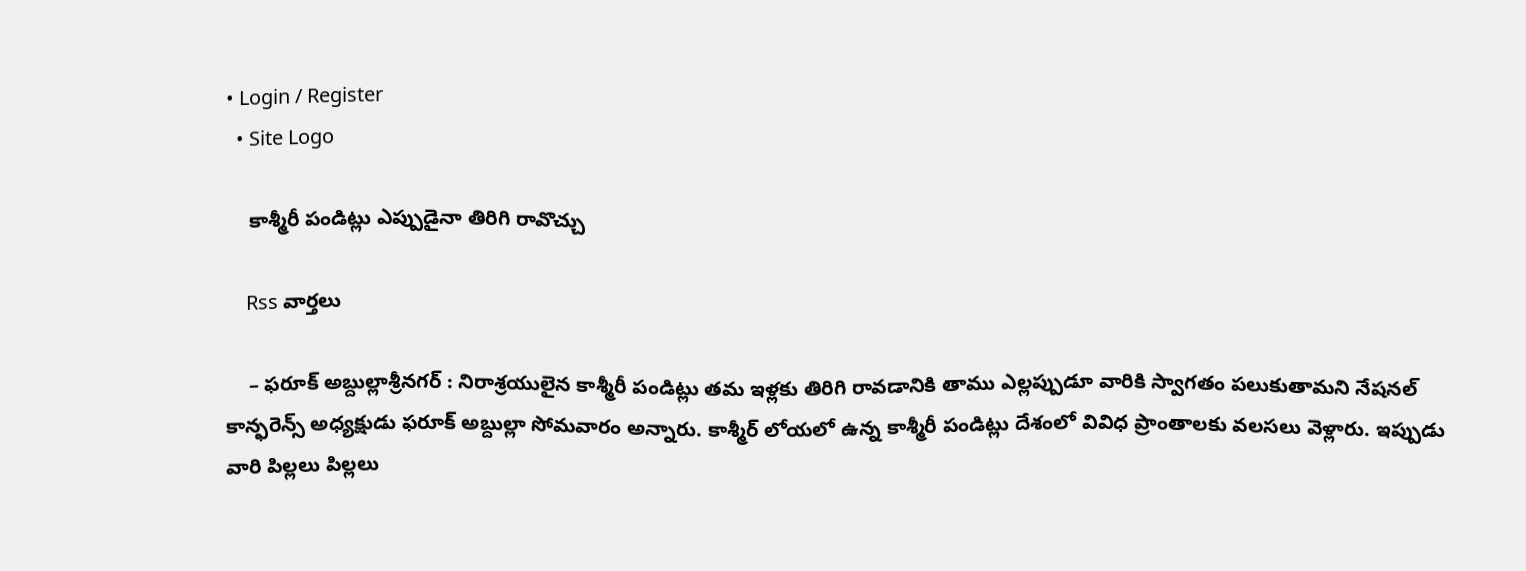• Login / Register
  • Site Logo

    కాశ్మీరీ పండిట్లు ఎప్పుడైనా తిరిగి రావొచ్చు

    Rss వార్తలు

    – ఫరూక్‌ అబ్దుల్లాశ్రీనగర్‌ : నిరాశ్రయులైన కాశ్మీరీ పండిట్లు తమ ఇళ్లకు తిరిగి రావడానికి తాము ఎల్లప్పుడూ వారికి స్వాగతం పలుకుతామని నేషనల్‌ కాన్ఫరెన్స్‌ అధ్యక్షుడు ఫరూక్‌ అబ్దుల్లా సోమవారం అన్నారు. కాశ్మీర్‌ లోయలో ఉన్న కాశ్మీరీ పండిట్లు దేశంలో వివిధ ప్రాంతాలకు వలసలు వెళ్లారు. ఇప్పుడు వారి పిల్లలు పిల్లలు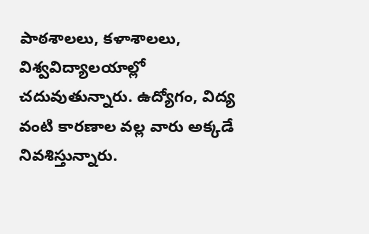పాఠశాలలు, కళాశాలలు, విశ్వవిద్యాలయాల్లో చదువుతున్నారు. ఉద్యోగం, విద్య వంటి కారణాల వల్ల వారు అక్కడే నివశిస్తున్నారు.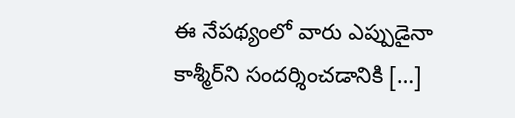ఈ నేపథ్యంలో వారు ఎప్పుడైనా కాశ్మీర్‌ని సందర్శించడానికి […]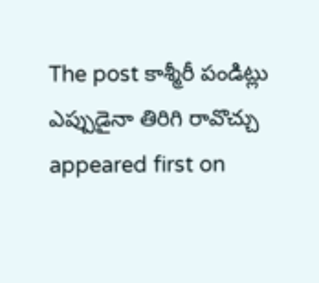The post కాశ్మీరీ పండిట్లు ఎప్పుడైనా తిరిగి రావొచ్చు appeared first on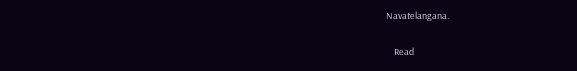Navatelangana.

    Read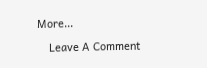More...

    Leave A Comment